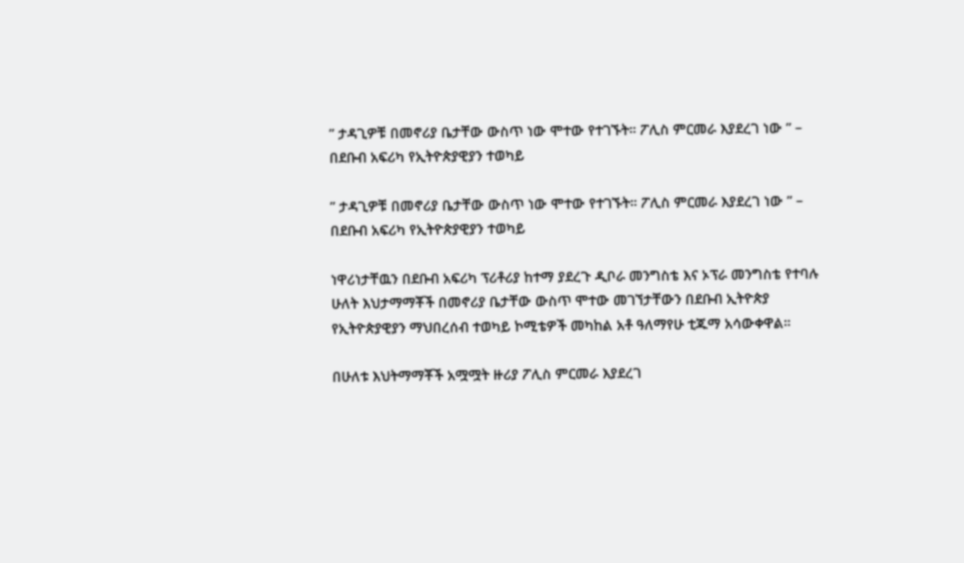” ታዳጊዎቹ በመኖሪያ ቤታቸው ውስጥ ነው ሞተው የተገኙት። ፖሊስ ምርመራ እያደረገ ነው ” – በደቡብ አፍሪካ የኢትዮጵያዊያን ተወካይ

” ታዳጊዎቹ በመኖሪያ ቤታቸው ውስጥ ነው ሞተው የተገኙት። ፖሊስ ምርመራ እያደረገ ነው ” – በደቡብ አፍሪካ የኢትዮጵያዊያን ተወካይ

ነዋሪነታቸዉን በደቡብ አፍሪካ ፕሪቶሪያ ከተማ ያደረጉ ዲቦራ መንግስቴ እና ኦፕራ መንግስቴ የተባሉ ሁለት እህታማማቾች በመኖሪያ ቤታቸው ውስጥ ሞተው መገኘታቸውን በደቡብ ኢትዮጵያ የኢትዮጵያዊያን ማህበረሰብ ተወካይ ኮሚቴዎች መካከል አቶ ዓለማየሁ ቲጁማ አሳውቀዋል።

በሁለቱ እህትማማቾች አሟሟት ዙሪያ ፖሊስ ምርመራ እያደረገ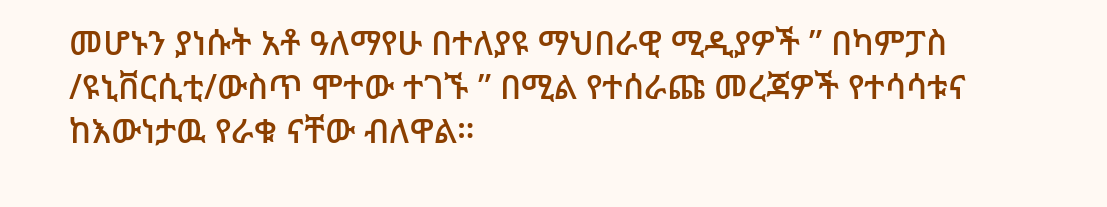መሆኑን ያነሱት አቶ ዓለማየሁ በተለያዩ ማህበራዊ ሚዲያዎች ” በካምፓስ /ዩኒቨርሲቲ/ውስጥ ሞተው ተገኙ ” በሚል የተሰራጩ መረጃዎች የተሳሳቱና ከእውነታዉ የራቁ ናቸው ብለዋል።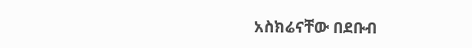አስክሬናቸው በደቡብ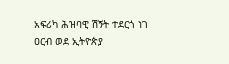አፍሪካ ሕዝባዊ ሽኝት ተደርጎ ነገ ዐርብ ወደ ኢትዮጵያ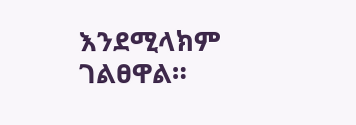እንደሚላክም ገልፀዋል።